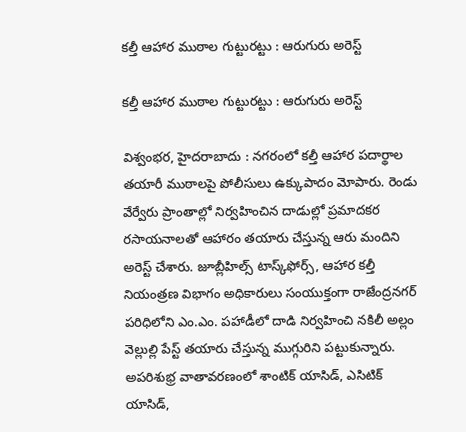కల్తీ ఆహార ముఠాల గుట్టురట్టు : ఆరుగురు అరెస్ట్

కల్తీ ఆహార ముఠాల గుట్టురట్టు : ఆరుగురు అరెస్ట్

విశ్వంభర, హైదరాబాదు : నగరంలో కల్తీ ఆహార పదార్థాల తయారీ ముఠాలపై పోలీసులు ఉక్కుపాదం మోపారు. రెండు వేర్వేరు ప్రాంతాల్లో నిర్వహించిన దాడుల్లో ప్రమాదకర రసాయనాలతో ఆహారం తయారు చేస్తున్న ఆరు మందిని అరెస్ట్ చేశారు. జూబ్లీహిల్స్ టాస్క్‌ఫోర్స్, ఆహార కల్తీ నియంత్రణ విభాగం అధికారులు సంయుక్తంగా రాజేంద్రనగర్ పరిధిలోని ఎం.ఎం. పహాడీలో దాడి నిర్వహించి నకిలీ అల్లం వెల్లుల్లి పేస్ట్ తయారు చేస్తున్న ముగ్గురిని పట్టుకున్నారు. అపరిశుభ్ర వాతావరణంలో శాంటిక్ యాసిడ్, ఎసిటిక్ యాసిడ్,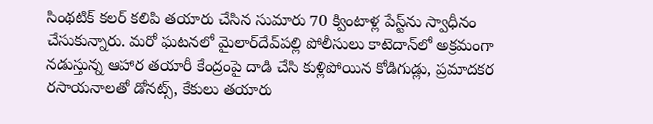సింథటిక్ కలర్ కలిపి తయారు చేసిన సుమారు 70 క్వింటాళ్ల పేస్ట్‌ను స్వాధీనం చేసుకున్నారు. మరో ఘటనలో మైలార్‌దేవ్‌పల్లి పోలీసులు కాటెదాన్‌లో అక్రమంగా నడుస్తున్న ఆహార తయారీ కేంద్రంపై దాడి చేసి కుళ్లిపోయిన కోడిగుడ్లు, ప్రమాదకర రసాయనాలతో డోనట్స్, కేకులు తయారు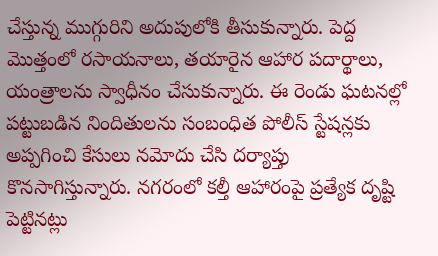చేస్తున్న ముగ్గురిని అదుపులోకి తీసుకున్నారు. పెద్ద మొత్తంలో రసాయనాలు, తయారైన ఆహార పదార్థాలు, యంత్రాలను స్వాధీనం చేసుకున్నారు. ఈ రెండు ఘటనల్లో పట్టుబడిన నిందితులను సంబంధిత పోలీస్ స్టేషన్లకు అప్పగించి కేసులు నమోదు చేసి దర్యాప్తు కొనసాగిస్తున్నారు. నగరంలో కల్తీ ఆహారంపై ప్రత్యేక దృష్టి పెట్టినట్లు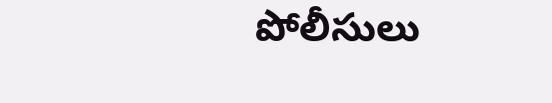పోలీసులు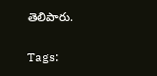తెలిపారు.

Tags: